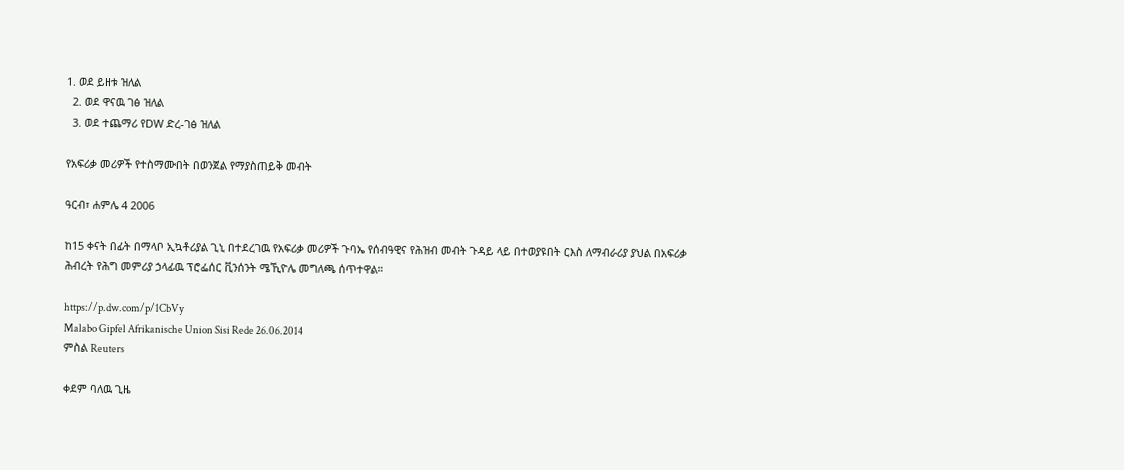1. ወደ ይዘቱ ዝለል
  2. ወደ ዋናዉ ገፅ ዝለል
  3. ወደ ተጨማሪ የDW ድረ-ገፅ ዝለል

የአፍሪቃ መሪዎች የተስማሙበት በወንጀል የማያስጠይቅ መብት

ዓርብ፣ ሐምሌ 4 2006

ከ15 ቀናት በፊት በማላቦ ኢኳቶሪያል ጊኒ በተደረገዉ የአፍሪቃ መሪዎች ጉባኤ የሰብዓዊና የሕዝብ መብት ጉዳይ ላይ በተወያዩበት ርእስ ለማብራሪያ ያህል በአፍሪቃ ሕብረት የሕግ መምሪያ ኃላፊዉ ፕሮፌሰር ቪንሰንት ሜኺዮሌ መግለጫ ሰጥተዋል።

https://p.dw.com/p/1CbVy
Malabo Gipfel Afrikanische Union Sisi Rede 26.06.2014
ምስል Reuters

ቀደም ባለዉ ጊዜ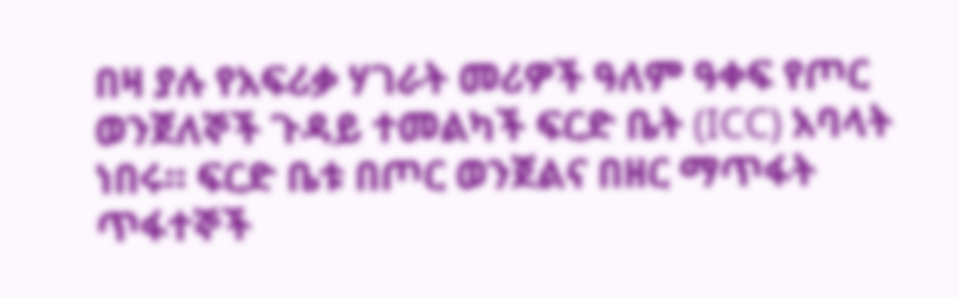በዛ ያሉ የአፍሪቃ ሃገራት መሪዎች ዓለም ዓቀፍ የጦር ወንጀለኞች ጉዳይ ተመልካች ፍርድ ቤት (ICC) አባላት ነበሩ። ፍርድ ቤቱ በጦር ወንጀልና በዘር ማጥፋት ጥፋተኞች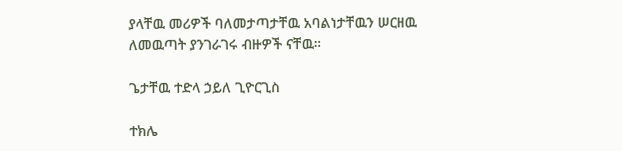ያላቸዉ መሪዎች ባለመታጣታቸዉ አባልነታቸዉን ሠርዘዉ ለመዉጣት ያንገራገሩ ብዙዎች ናቸዉ።

ጌታቸዉ ተድላ ኃይለ ጊዮርጊስ

ተክሌ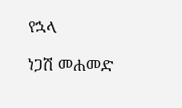የኋላ

ነጋሽ መሐመድ